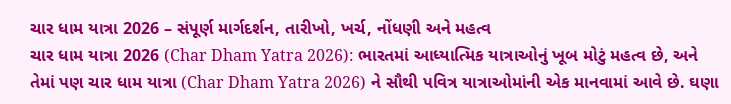ચાર ધામ યાત્રા 2026 – સંપૂર્ણ માર્ગદર્શન, તારીખો, ખર્ચ, નોંધણી અને મહત્વ
ચાર ધામ યાત્રા 2026 (Char Dham Yatra 2026): ભારતમાં આધ્યાત્મિક યાત્રાઓનું ખૂબ મોટું મહત્વ છે, અને તેમાં પણ ચાર ધામ યાત્રા (Char Dham Yatra 2026) ને સૌથી પવિત્ર યાત્રાઓમાંની એક માનવામાં આવે છે. ઘણા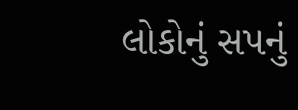લોકોનું સપનું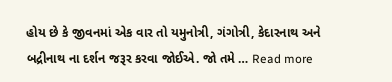હોય છે કે જીવનમાં એક વાર તો યમુનોત્રી, ગંગોત્રી, કેદારનાથ અને બદ્રીનાથ ના દર્શન જરૂર કરવા જોઈએ. જો તમે … Read more